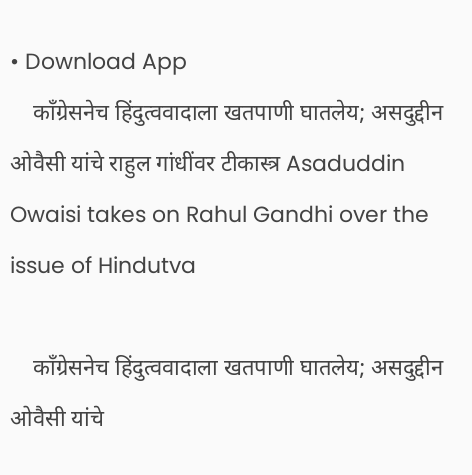• Download App
    काँग्रेसनेच हिंदुत्ववादाला खतपाणी घातलेय; असदुद्दीन ओवैसी यांचे राहुल गांधींवर टीकास्त्र Asaduddin Owaisi takes on Rahul Gandhi over the issue of Hindutva

    काँग्रेसनेच हिंदुत्ववादाला खतपाणी घातलेय; असदुद्दीन ओवैसी यांचे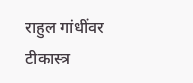राहुल गांधींवर टीकास्त्र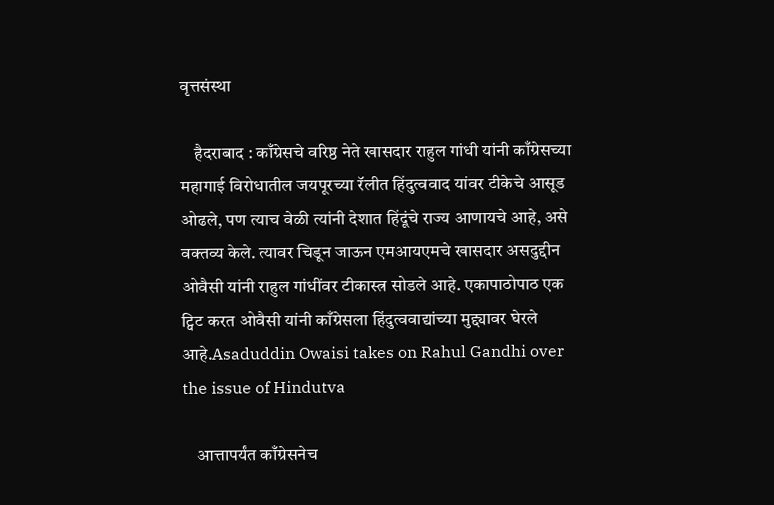वृत्तसंस्था

    हैदराबाद : काँग्रेसचे वरिष्ठ नेते खासदार राहुल गांधी यांनी काँग्रेसच्या महागाई विरोधातील जयपूरच्या रॅलीत हिंदुत्ववाद यांवर टीकेचे आसूड ओढले, पण त्याच वेळी त्यांनी देशात हिंदूंचे राज्य आणायचे आहे, असे वक्तव्य केले. त्यावर चिडून जाऊन एमआयएमचे खासदार असदुद्दीन ओवैसी यांनी राहुल गांधींवर टीकास्त्र सोडले आहे. एकापाठोपाठ एक ट्विट करत ओवैसी यांनी काँग्रेसला हिंदुत्ववाद्यांच्या मुद्द्यावर घेरले आहे.Asaduddin Owaisi takes on Rahul Gandhi over the issue of Hindutva

    आत्तापर्यंत काँग्रेसनेच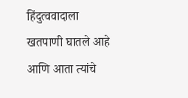हिंदुत्ववादाला खतपाणी घातले आहे आणि आता त्यांचे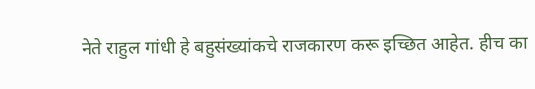नेते राहुल गांधी हे बहुसंख्यांकचे राजकारण करू इच्छित आहेत. हीच का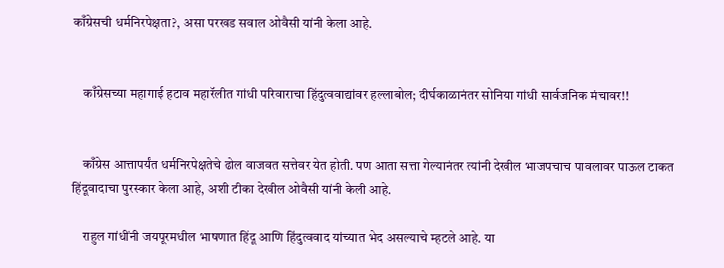काँग्रेसची धर्मनिरपेक्षता?, असा परखड सवाल ओवैसी यांनी केला आहे.


    काँग्रेसच्या महागाई हटाव महारॅलीत गांधी परिवाराचा हिंदुत्ववाद्यांवर हल्लाबोल; दीर्घकाळानंतर सोनिया गांधी सार्वजनिक मंचावर!!


    काँग्रेस आत्तापर्यंत धर्मनिरपेक्षतेचे ढोल वाजवत सत्तेवर येत होती. पण आता सत्ता गेल्यानंतर त्यांनी देखील भाजपचाच पावलावर पाऊल टाकत हिंदूवादाचा पुरस्कार केला आहे, अशी टीका देखील ओवैसी यांनी केली आहे.

    राहुल गांधींनी जयपूरमधील भाषणात हिंदू आणि हिंदुत्ववाद यांच्यात भेद असल्याचे म्हटले आहे. या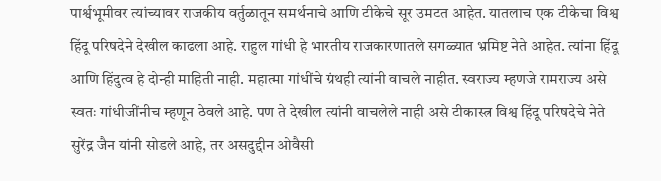पार्श्वभूमीवर त्यांच्यावर राजकीय वर्तुळातून समर्थनाचे आणि टीकेचे सूर उमटत आहेत. यातलाच एक टीकेचा विश्व हिंदू परिषदेने देखील काढला आहे. राहुल गांधी हे भारतीय राजकारणातले सगळ्यात भ्रमिष्ट नेते आहेत. त्यांना हिंदू आणि हिंदुत्व हे दोन्ही माहिती नाही. महात्मा गांधींचे ग्रंथही त्यांनी वाचले नाहीत. स्वराज्य म्हणजे रामराज्य असे स्वतः गांधीजींनीच म्हणून ठेवले आहे. पण ते देखील त्यांनी वाचलेले नाही असे टीकास्त्र विश्व हिंदू परिषदेचे नेते सुरेंद्र जैन यांनी सोडले आहे, तर असदुद्दीन ओवैसी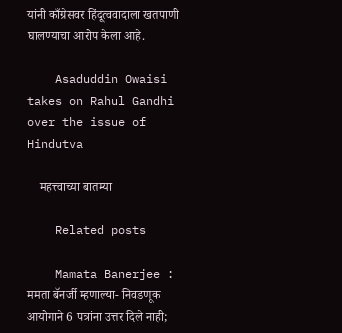यांनी काँग्रेसवर हिंदूत्ववादाला खतपाणी घालण्याचा आरोप केला आहे.

    Asaduddin Owaisi takes on Rahul Gandhi over the issue of Hindutva

    महत्त्वाच्या बातम्या

    Related posts

    Mamata Banerjee : ममता बॅनर्जी म्हणाल्या- निवडणूक आयोगाने 6 पत्रांना उत्तर दिले नाही;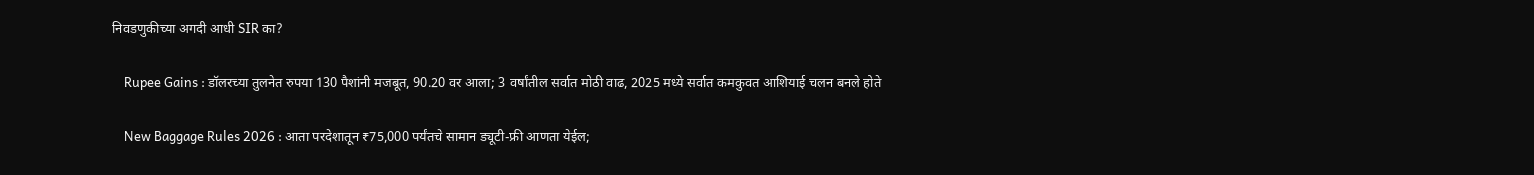निवडणुकीच्या अगदी आधी SIR का?

    Rupee Gains : डॉलरच्या तुलनेत रुपया 130 पैशांनी मजबूत, 90.20 वर आला; 3 वर्षांतील सर्वात मोठी वाढ, 2025 मध्ये सर्वात कमकुवत आशियाई चलन बनले होते

    New Baggage Rules 2026 : आता परदेशातून ₹75,000 पर्यंतचे सामान ड्यूटी-फ्री आणता येईल;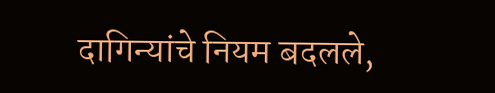दागिन्यांचे नियम बदलले,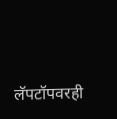लॅपटॉपवरही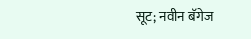सूट; नवीन बॅगेज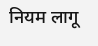नियम लागू